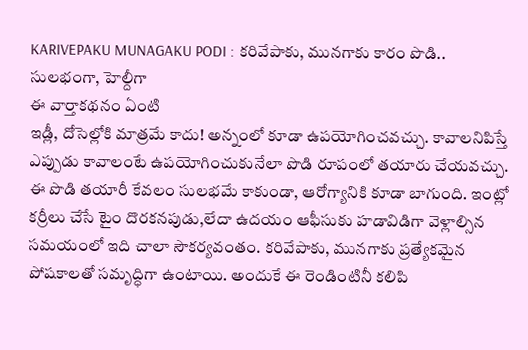KARIVEPAKU MUNAGAKU PODI : కరివేపాకు, మునగాకు కారం పొడి.. సులభంగా, హెల్దీగా
ఈ వార్తాకథనం ఏంటి
ఇడ్లీ, దోసెల్లోకి మాత్రమే కాదు! అన్నంలో కూడా ఉపయోగించవచ్చు. కావాలనిపిస్తే ఎప్పుడు కావాలంటే ఉపయోగించుకునేలా పొడి రూపంలో తయారు చేయవచ్చు. ఈ పొడి తయారీ కేవలం సులభమే కాకుండా, ఆరోగ్యానికి కూడా బాగుంది. ఇంట్లో కర్రీలు చేసే టైం దొరకనపుడు,లేదా ఉదయం ఆఫీసుకు హడావిడిగా వెళ్లాల్సిన సమయంలో ఇది చాలా సౌకర్యవంతం. కరివేపాకు, మునగాకు ప్రత్యేకమైన పోషకాలతో సమృద్ధిగా ఉంటాయి. అందుకే ఈ రెండింటినీ కలిపి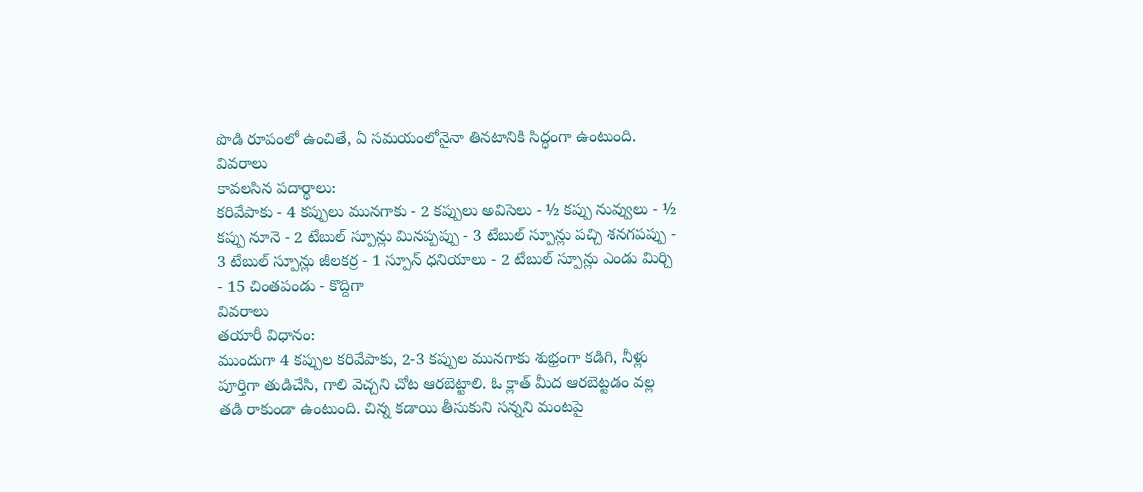పొడి రూపంలో ఉంచితే, ఏ సమయంలోనైనా తినటానికి సిద్ధంగా ఉంటుంది.
వివరాలు
కావలసిన పదార్థాలు:
కరివేపాకు - 4 కప్పులు మునగాకు - 2 కప్పులు అవిసెలు - ½ కప్పు నువ్వులు - ½ కప్పు నూనె - 2 టేబుల్ స్పూన్లు మినప్పప్పు - 3 టేబుల్ స్పూన్లు పచ్చి శనగపప్పు - 3 టేబుల్ స్పూన్లు జీలకర్ర - 1 స్పూన్ ధనియాలు - 2 టేబుల్ స్పూన్లు ఎండు మిర్చి - 15 చింతపండు - కొద్దిగా
వివరాలు
తయారీ విధానం:
ముందుగా 4 కప్పుల కరివేపాకు, 2-3 కప్పుల మునగాకు శుభ్రంగా కడిగి, నీళ్లు పూర్తిగా తుడిచేసి, గాలి వెచ్చని చోట ఆరబెట్టాలి. ఓ క్లాత్ మీద ఆరబెట్టడం వల్ల తడి రాకుండా ఉంటుంది. చిన్న కడాయి తీసుకుని సన్నని మంటపై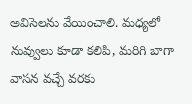అవిసెలను వేయించాలి. మధ్యలో నువ్వులు కూడా కలిపి, మరిగి బాగా వాసన వచ్చే వరకు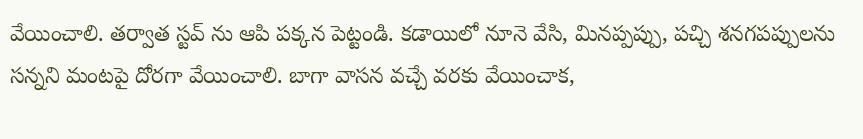వేయించాలి. తర్వాత స్టవ్ ను ఆపి పక్కన పెట్టండి. కడాయిలో నూనె వేసి, మినప్పప్పు, పచ్చి శనగపప్పులను సన్నని మంటపై దోరగా వేయించాలి. బాగా వాసన వచ్చే వరకు వేయించాక,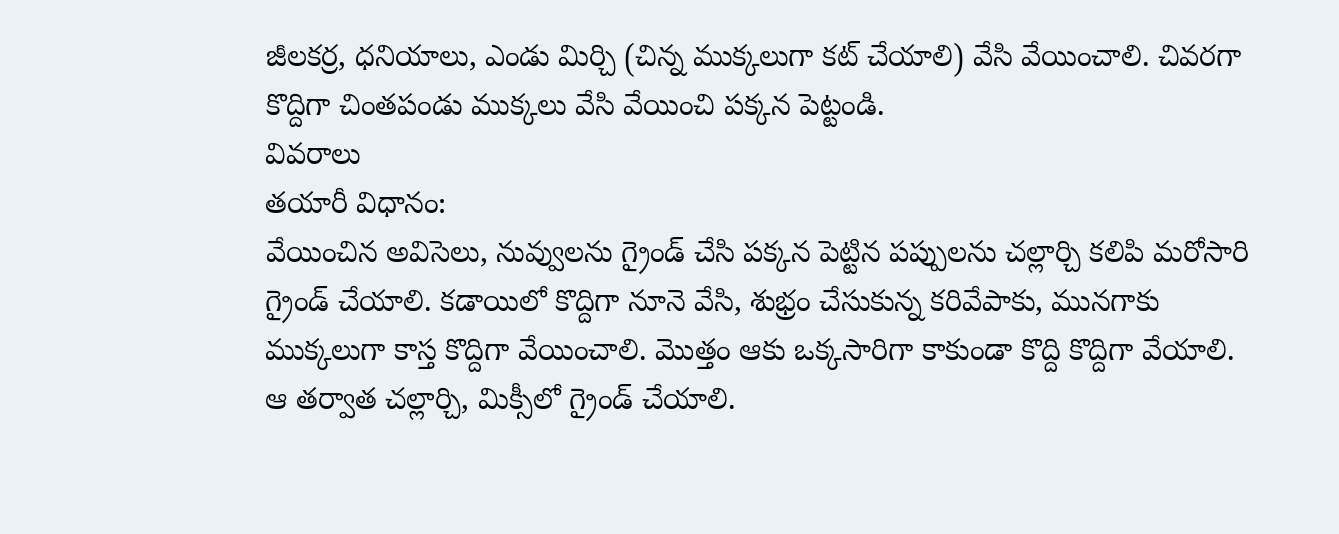జీలకర్ర, ధనియాలు, ఎండు మిర్చి (చిన్న ముక్కలుగా కట్ చేయాలి) వేసి వేయించాలి. చివరగా కొద్దిగా చింతపండు ముక్కలు వేసి వేయించి పక్కన పెట్టండి.
వివరాలు
తయారీ విధానం:
వేయించిన అవిసెలు, నువ్వులను గ్రైండ్ చేసి పక్కన పెట్టిన పప్పులను చల్లార్చి కలిపి మరోసారి గ్రైండ్ చేయాలి. కడాయిలో కొద్దిగా నూనె వేసి, శుభ్రం చేసుకున్న కరివేపాకు, మునగాకు ముక్కలుగా కాస్త కొద్దిగా వేయించాలి. మొత్తం ఆకు ఒక్కసారిగా కాకుండా కొద్ది కొద్దిగా వేయాలి. ఆ తర్వాత చల్లార్చి, మిక్సీలో గ్రైండ్ చేయాలి.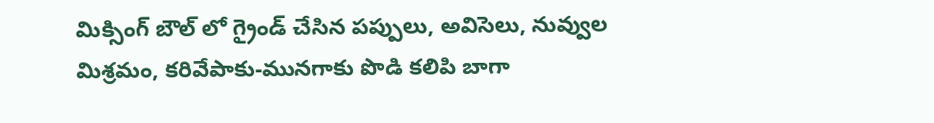మిక్సింగ్ బౌల్ లో గ్రైండ్ చేసిన పప్పులు, అవిసెలు, నువ్వుల మిశ్రమం, కరివేపాకు-మునగాకు పొడి కలిపి బాగా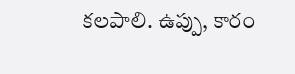కలపాలి. ఉప్పు, కారం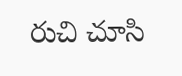రుచి చూసి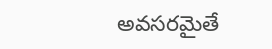అవసరమైతే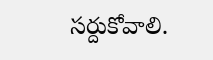సర్దుకోవాలి.